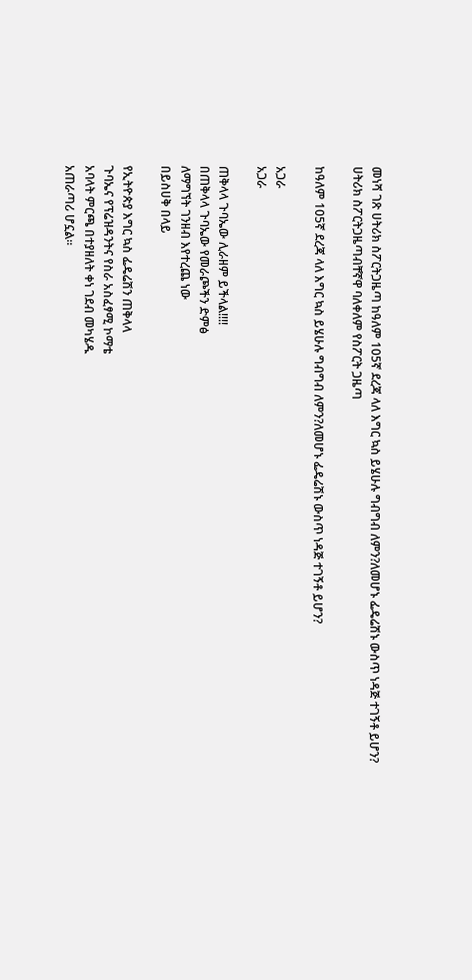መነሻ ገጽ ሀትሪክ ስፖርትጋዜጣ ከዓለም 105ኛ ደረጃ ላለ እግር ኳስ ይሄሁሉ ግብግብ ለምን?ለመሆኑ ፌዴሬሽኑ ውስጥ ነዳጅ ተገኝቶ ይሆን?
ሀትሪክ ስፖርትጋዜጣብቸኛዋ ባለቀለም የስፖርት ጋዜጣ

ከዓለም 105ኛ ደረጃ ላለ እግር ኳስ ይሄሁሉ ግብግብ ለምን?ለመሆኑ ፌዴሬሽኑ ውስጥ ነዳጅ ተገኝቶ ይሆን?

አጋራ
አጋራ

ጠቅላላ ጉባኤው ሊራዘም ይችላል!!!!
በጠቅላላ ጉባኤው የመራጮችን ድምፅ
ለማግኘት ገንዘብ እየተረጨ ነው
በይስሀቅ በላይ

የኢትዮጵያ እግር ኳስ ፌዴሬሽን ጠቅላላ
ጉባኤና የፕሬዝዳንትና የስራ አስፈፃሚ ኮማቴ
አባላት ምርጫ በተያዘለት ቀነ ገደብ መካሄዱ
አጠራጣሪ ሆኗል፡፡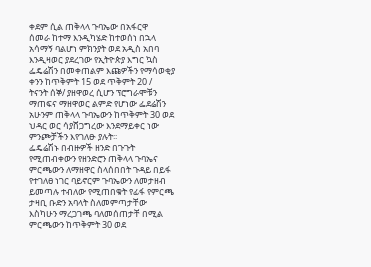ቀደም ሲል ጠቅላላ ጉባኤው በአፋርዋ
ሰመራ ከተማ እንዲካሄድ ከተወሰነ በኋላ
አሳማኝ ባልሆነ ምክንያት ወደ አዲስ አበባ
እንዲዛወር ያደረገው የኢትዮጵያ እግር ኳስ
ፌዴሬሽን በመቀጠልም እጩዎችን የማሳወቂያ
ቀንን ከጥቅምት 15 ወደ ጥቅምት 20 /
ትናንት ሰኞ/ ያዘዋወረ ሲሆን ፕሮግራሞቹን
ማጠፍና ማዘዋወር ልምድ የሆነው ፌደሬሽን
አሁንም ጠቅላላ ጉባኤውን ከጥቅምት 30 ወደ
ህዳር ወር ሳያሸጋግረው እንደማይቀር ነው
ምንጮቻችን እየገለፁ ያሉት፡፡
ፌዴሬሽኑ በብዙዎች ዘንድ በጉጉት
የሚጠብቀውን የዘንድሮን ጠቅላላ ጉባኤና
ምርጫውን ለማዘዋር ስላሰበበት ጉዳይ በይፋ
የተገለፀ ነገር ባይኖርም ጉባኤውን ለመታዘብ
ይመጣሉ ተብለው የሚጠበቁት የፊፋ የምርጫ
ታዛቢ ቡድን አባላት ስለመምጣታቸው
እስካሁን ማረጋገጫ ባለመሰጠታቸ በሚል
ምርጫውን ከጥቅምት 30 ወደ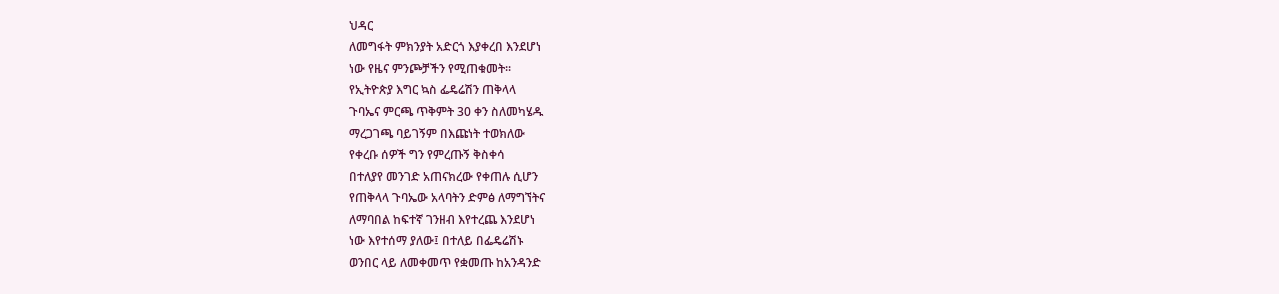ህዳር
ለመግፋት ምክንያት አድርጎ እያቀረበ እንደሆነ
ነው የዜና ምንጮቻችን የሚጠቁመት፡፡
የኢትዮጵያ እግር ኳስ ፌዴሬሽን ጠቅላላ
ጉባኤና ምርጫ ጥቅምት 30 ቀን ስለመካሄዱ
ማረጋገጫ ባይገኝም በእጩነት ተወክለው
የቀረቡ ሰዎች ግን የምረጡኝ ቅስቀሳ
በተለያየ መንገድ አጠናክረው የቀጠሉ ሲሆን
የጠቅላላ ጉባኤው አላባትን ድምፅ ለማግኘትና
ለማባበል ከፍተኛ ገንዘብ እየተረጨ እንደሆነ
ነው እየተሰማ ያለው፤ በተለይ በፌዴሬሽኑ
ወንበር ላይ ለመቀመጥ የቋመጡ ከአንዳንድ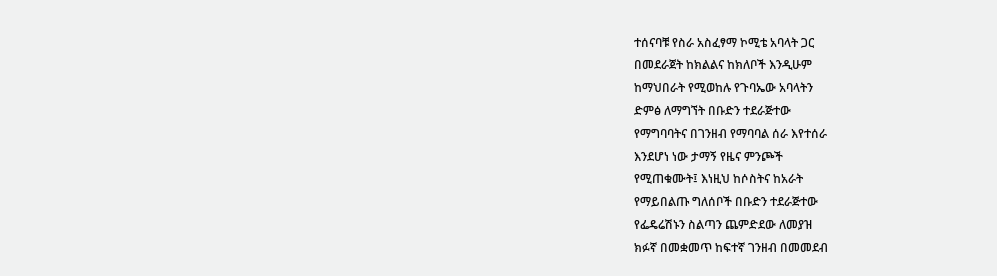ተሰናባቹ የስራ አስፈፃማ ኮሚቴ አባላት ጋር
በመደራጀት ከክልልና ከክለቦች እንዲሁም
ከማህበራት የሚወከሉ የጉባኤው አባላትን
ድምፅ ለማግኘት በቡድን ተደራጅተው
የማግባባትና በገንዘብ የማባባል ሰራ እየተሰራ
እንደሆነ ነው ታማኝ የዜና ምንጮች
የሚጠቁሙት፤ እነዚህ ከሶስትና ከአራት
የማይበልጡ ግለሰቦች በቡድን ተደራጅተው
የፌዴሬሽኑን ስልጣን ጨምድደው ለመያዝ
ክፉኛ በመቋመጥ ከፍተኛ ገንዘብ በመመደብ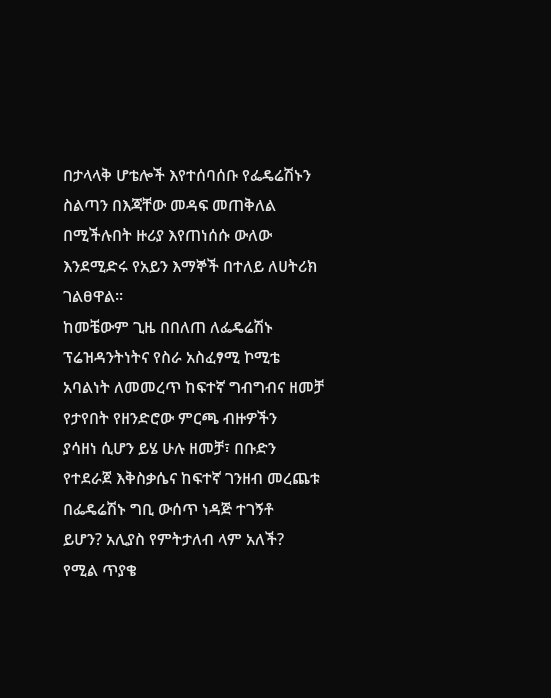በታላላቅ ሆቴሎች እየተሰባሰቡ የፌዴሬሽኑን
ስልጣን በእጃቸው መዳፍ መጠቅለል
በሚችሉበት ዙሪያ እየጠነሰሱ ውለው
እንደሚድሩ የአይን እማኞች በተለይ ለሀትሪክ
ገልፀዋል፡፡
ከመቼውም ጊዜ በበለጠ ለፌዴሬሽኑ
ፕሬዝዳንትነትና የስራ አስፈፃሚ ኮሚቴ
አባልነት ለመመረጥ ከፍተኛ ግብግብና ዘመቻ
የታየበት የዘንድሮው ምርጫ ብዙዎችን
ያሳዘነ ሲሆን ይሄ ሁሉ ዘመቻ፣ በቡድን
የተደራጀ እቅስቃሴና ከፍተኛ ገንዘብ መረጨቱ
በፌዴሬሽኑ ግቢ ውሰጥ ነዳጅ ተገኝቶ
ይሆን? አሊያስ የምትታለብ ላም አለች?
የሚል ጥያቄ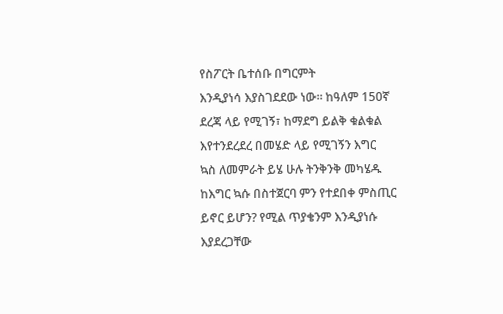የስፖርት ቤተሰቡ በግርምት
እንዲያነሳ እያስገደደው ነው። ከዓለም 150ኛ
ደረጃ ላይ የሚገኝ፣ ከማደግ ይልቅ ቁልቁል
እየተንደረደረ በመሄድ ላይ የሚገኝን እግር
ኳስ ለመምራት ይሄ ሁሉ ትንቅንቅ መካሄዱ
ከእግር ኳሱ በስተጀርባ ምን የተደበቀ ምስጢር
ይኖር ይሆን? የሚል ጥያቄንም እንዲያነሱ
እያደረጋቸው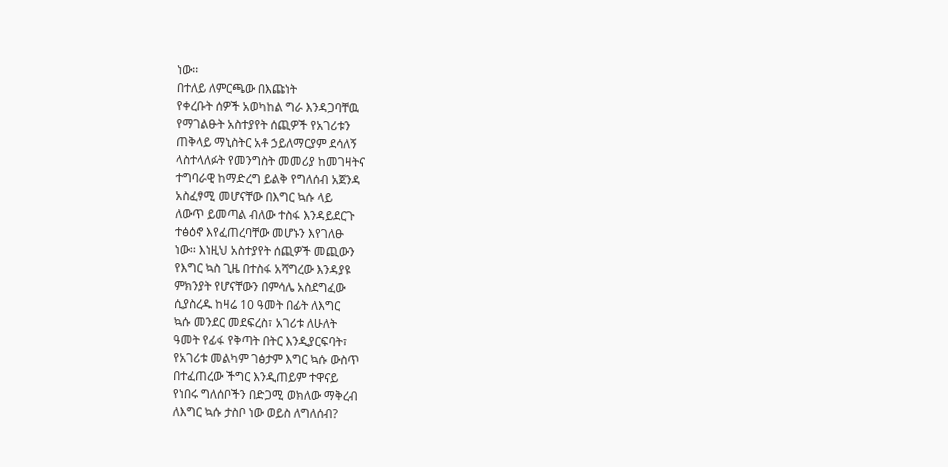ነው፡፡
በተለይ ለምርጫው በእጩነት
የቀረቡት ሰዎች አወካከል ግራ እንዳጋባቸዉ
የማገልፁት አስተያየት ሰጪዎች የአገሪቱን
ጠቅላይ ማኒስትር አቶ ኃይለማርያም ደሳለኝ
ላስተላለፉት የመንግስት መመሪያ ከመገዛትና
ተግባራዊ ከማድረግ ይልቅ የግለሰብ አጀንዳ
አስፈፃሚ መሆናቸው በእግር ኳሱ ላይ
ለውጥ ይመጣል ብለው ተስፋ እንዳይደርጉ
ተፅዕኖ እየፈጠረባቸው መሆኑን እየገለፁ
ነው፡፡ እነዚህ አስተያየት ሰጪዎች መጪውን
የእግር ኳስ ጊዜ በተስፋ አሻግረው እንዳያዩ
ምክንያት የሆናቸውን በምሳሌ አስደግፈው
ሲያስረዱ ከዛሬ 10 ዓመት በፊት ለእግር
ኳሱ መንደር መደፍረስ፣ አገሪቱ ለሁለት
ዓመት የፊፋ የቅጣት በትር እንዲያርፍባት፣
የአገሪቱ መልካም ገፅታም እግር ኳሱ ውስጥ
በተፈጠረው ችግር እንዲጠይም ተዋናይ
የነበሩ ግለሰቦችን በድጋሚ ወክለው ማቅረብ
ለእግር ኳሱ ታስቦ ነው ወይስ ለግለሰብ?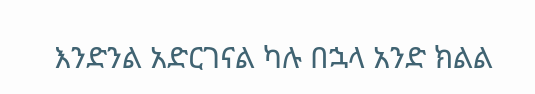እንድንል አድርገናል ካሉ በኋላ አንድ ክልል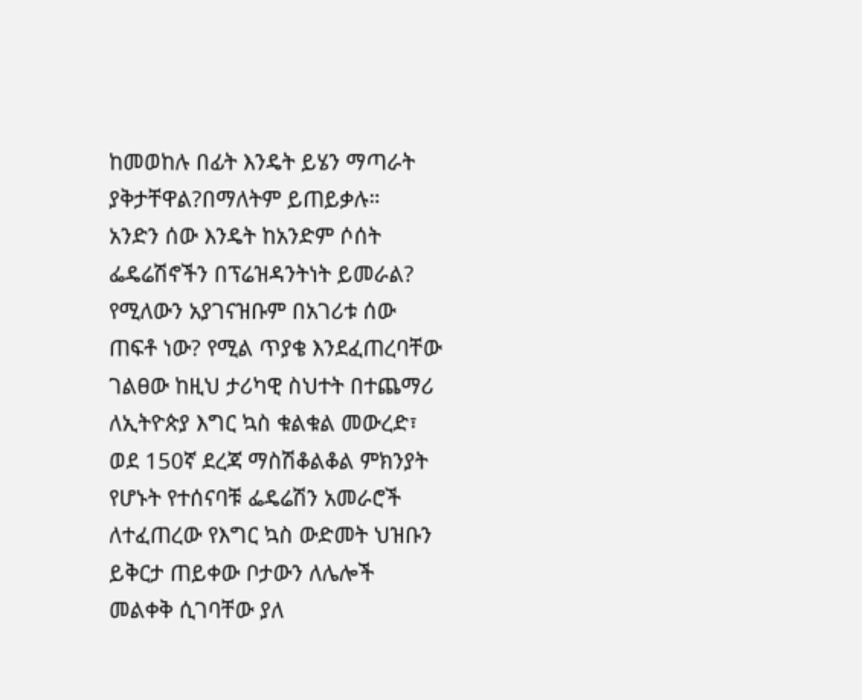ከመወከሉ በፊት እንዴት ይሄን ማጣራት
ያቅታቸዋል?በማለትም ይጠይቃሉ።
አንድን ሰው እንዴት ከአንድም ሶሰት
ፌዴሬሽኖችን በፕሬዝዳንትነት ይመራል?
የሚለውን አያገናዝቡም በአገሪቱ ሰው
ጠፍቶ ነው? የሚል ጥያቄ እንደፈጠረባቸው
ገልፀው ከዚህ ታሪካዊ ስህተት በተጨማሪ
ለኢትዮጵያ እግር ኳስ ቁልቁል መውረድ፣
ወደ 150ኛ ደረጃ ማስሽቆልቆል ምክንያት
የሆኑት የተሰናባቹ ፌዴሬሽን አመራሮች
ለተፈጠረው የእግር ኳስ ውድመት ህዝቡን
ይቅርታ ጠይቀው ቦታውን ለሌሎች
መልቀቅ ሲገባቸው ያለ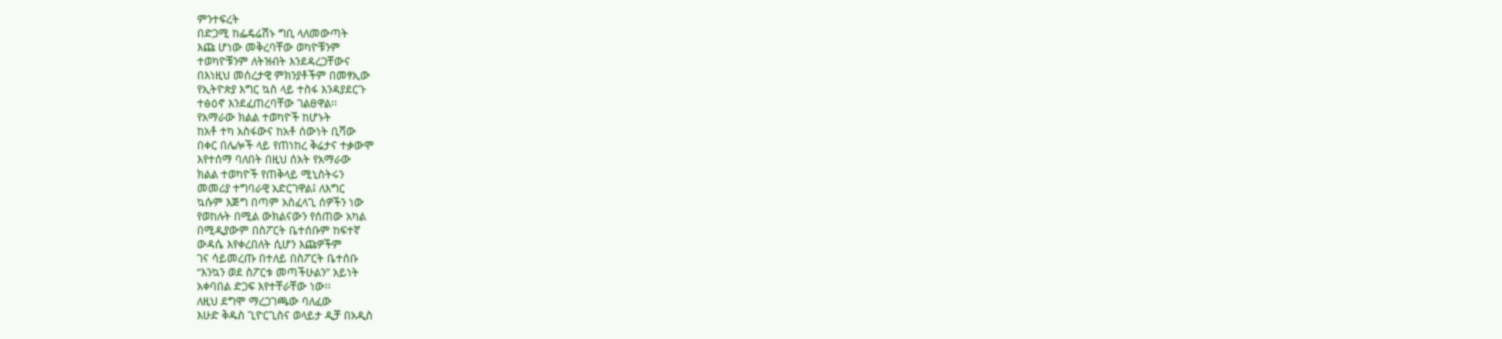ምንተፍረት
በድጋሚ ከፌዴሬሽኑ ግቢ ላለመውጣት
እጩ ሆነው መቅረባቸው ወካዮቹንም
ተወካዮቹንም ለትዝብት እንደዳረጋቸውና
በእነዚህ መሰረታዊ ምክንያቶችም በመፃኢው
የኢትዮጵያ እግር ኳስ ላይ ተስፋ እንዳያደርጉ
ተፅዕኖ እንደፈጠረባቸው ገልፀዋል፡፡
የአማራው ክልል ተወካዮች ከሆኑት
ከአቶ ተካ አስፋውና ከአቶ ሰውነት ቢሻው
በቀር በሌሎች ላይ የጠነከረ ቅሬታና ተቃውሞ
እየተሰማ ባለበት በዚህ ሰአት የአማራው
ክልል ተወካዮች የጠቅላይ ሚኒስትሩን
መመሪያ ተግባራዊ አድርገዋል፤ ለእግር
ኳሱም እጅግ በጣም አስፈላጊ ሰዎችን ነው
የወከሉት በሚል ውክልናውን የሰጠው አካል
በሚዲያውም በስፖርት ቤተሰቡም ከፍተኛ
ውዳሴ እየቀረበለት ሲሆን እጩዎችም
ገና ሳይመረጡ በተለይ በስፖርት ቤተሰቡ
“እንኳን ወደ ስፖርቱ መጣችሁልን” አይነት
አቀባበል ድጋፍ እየተቸራቸው ነው፡፡
ለዚህ ደግሞ ማረጋገጫው ባለፈው
እሁድ ቅዱስ ጊዮርጊስና ወላይታ ዲቻ በአዲስ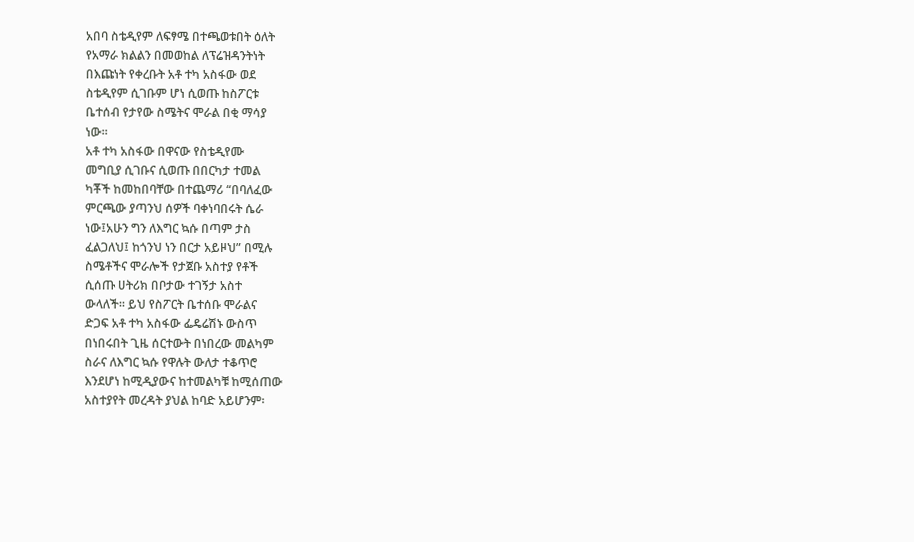አበባ ስቴዲየም ለፍፃሜ በተጫወቱበት ዕለት
የአማራ ክልልን በመወከል ለፕሬዝዳንትነት
በእጩነት የቀረቡት አቶ ተካ አስፋው ወደ
ስቴዲየም ሲገቡም ሆነ ሲወጡ ከስፖርቱ
ቤተሰብ የታየው ስሜትና ሞራል በቂ ማሳያ
ነው፡፡
አቶ ተካ አስፋው በዋናው የስቴዲየሙ
መግቢያ ሲገቡና ሲወጡ በበርካታ ተመል
ካቾች ከመከበባቸው በተጨማሪ “በባለፈው
ምርጫው ያጣንህ ሰዎች ባቀነባበሩት ሴራ
ነው፤አሁን ግን ለእግር ኳሱ በጣም ታስ
ፈልጋለህ፤ ከጎንህ ነን በርታ አይዞህ” በሚሉ
ስሜቶችና ሞራሎች የታጀቡ አስተያ የቶች
ሲሰጡ ሀትሪክ በቦታው ተገኝታ አስተ
ውላለች፡፡ ይህ የስፖርት ቤተሰቡ ሞራልና
ድጋፍ አቶ ተካ አስፋው ፌዴሬሽኑ ውስጥ
በነበሩበት ጊዜ ሰርተውት በነበረው መልካም
ስራና ለእግር ኳሱ የዋሉት ውለታ ተቆጥሮ
እንደሆነ ከሚዲያውና ከተመልካቹ ከሚሰጠው
አስተያየት መረዳት ያህል ከባድ አይሆንም፡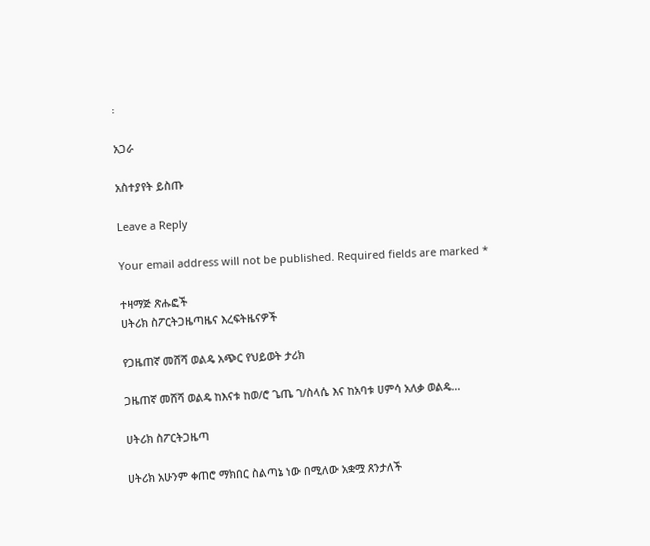፡

አጋራ

አስተያየት ይስጡ

Leave a Reply

Your email address will not be published. Required fields are marked *

ተዛማጅ ጽሑፎች
ሀትሪክ ስፖርትጋዜጣዜና እረፍትዜናዎች

የጋዜጠኛ መሸሻ ወልዴ አጭር የህይወት ታሪክ

ጋዜጠኛ መሸሻ ወልዴ ከእናቱ ከወ/ሮ ጌጤ ገ/ስላሴ እና ከአባቱ ሀምሳ አለቃ ወልዴ...

ሀትሪክ ስፖርትጋዜጣ

ሀትሪክ አሁንም ቀጠሮ ማክበር ስልጣኔ ነው በሚለው አቋሟ ጸንታለች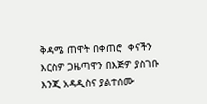ቅዳሜ ጠዋት በቀጠሮ  ቀናችን  እርስዎ ጋዜጣዋን በእጅዎ ያስገቡ እንጂ አዳዲስና ያልተሰሙ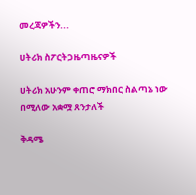መረጃዎችን...

ሀትሪክ ስፖርትጋዜጣዜናዎች

ሀትሪክ አሁንም ቀጠሮ ማክበር ስልጣኔ ነው በሚለው አቋሟ ጸንታለች

ቅዳሜ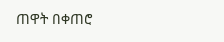ጠዋት በቀጠሮ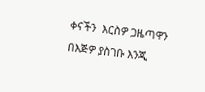ቀናችን  እርስዎ ጋዜጣዋን በእጅዎ ያስገቡ እንጂ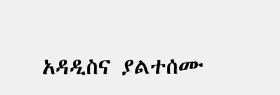አዳዲስና ያልተሰሙ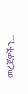መረጃዎችን...